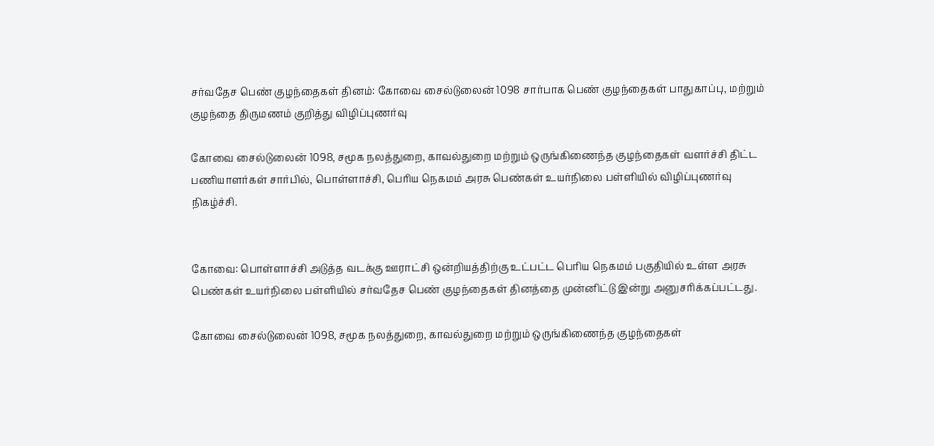சர்வதேச பெண் குழந்தைகள் தினம்: கோவை சைல்டுலைன் 1098 சார்பாக பெண் குழந்தைகள் பாதுகாப்பு, மற்றும் குழந்தை திருமணம் குறித்து விழிப்புணர்வு

கோவை சைல்டுலைன் 1098, சமூக நலத்துறை, காவல்துறை மற்றும் ஒருங்கிணைந்த குழந்தைகள் வளர்ச்சி திட்ட பணியாளர்கள் சார்பில், பொள்ளாச்சி, பெரிய நெகமம் அரசு பெண்கள் உயர்நிலை பள்ளியில் விழிப்புணர்வு நிகழ்ச்சி.


கோவை: பொள்ளாச்சி அடுத்த வடக்கு ஊராட்சி ஒன்றியத்திற்கு உட்பட்ட பெரிய நெகமம் பகுதியில் உள்ள அரசு பெண்கள் உயர்நிலை பள்ளியில் சர்வதேச பெண் குழந்தைகள் தினத்தை முன்னிட்டு இன்று அனுசரிக்கப்பட்டது.

கோவை சைல்டுலைன் 1098, சமூக நலத்துறை, காவல்துறை மற்றும் ஒருங்கிணைந்த குழந்தைகள்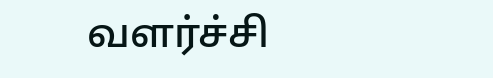வளர்ச்சி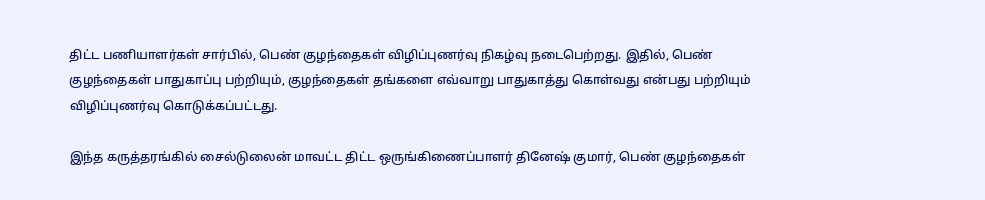திட்ட பணியாளர்கள் சார்பில், பெண் குழந்தைகள் விழிப்புணர்வு நிகழ்வு நடைபெற்றது. இதில், பெண் குழந்தைகள் பாதுகாப்பு பற்றியும், குழந்தைகள் தங்களை எவ்வாறு பாதுகாத்து கொள்வது என்பது பற்றியும் விழிப்புணர்வு கொடுக்கப்பட்டது.

இந்த கருத்தரங்கில் சைல்டுலைன் மாவட்ட திட்ட ஒருங்கிணைப்பாளர் தினேஷ் குமார், பெண் குழந்தைகள்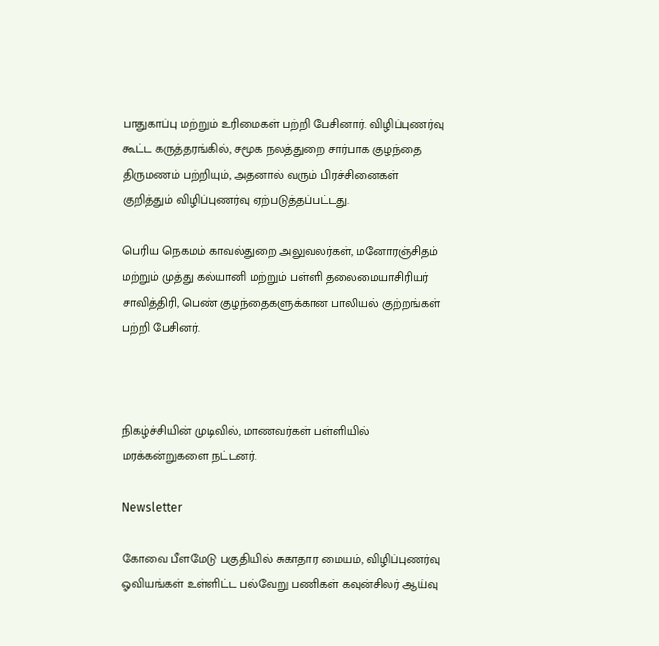பாதுகாப்பு மற்றும் உரிமைகள் பற்றி பேசினார். விழிப்புணர்வு கூட்ட கருத்தரங்கில், சமூக நலத்துறை சார்பாக குழந்தை திருமணம் பற்றியும், அதனால் வரும் பிரச்சினைகள் குறித்தும் விழிப்புணர்வு ஏற்படுத்தப்பட்டது.

பெரிய நெகமம் காவல்துறை அலுவலர்கள், மனோரஞ்சிதம் மற்றும் முத்து கல்யானி மற்றும் பள்ளி தலைமையாசிரியர் சாவித்திரி, பெண் குழந்தைகளுக்கான பாலியல் குற்றங்கள் பற்றி பேசினர்.



நிகழ்ச்சியின் முடிவில், மாணவர்கள் பள்ளியில் மரக்கன்றுகளை நட்டனர்.

Newsletter

கோவை பீளமேடு பகுதியில் சுகாதார மையம், விழிப்புணர்வு ஓவியங்கள் உள்ளிட்ட பல்வேறு பணிகள் கவுன்சிலர் ஆய்வு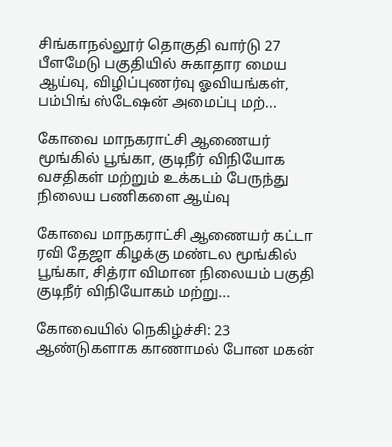சிங்காநல்லூர் தொகுதி வார்டு 27 பீளமேடு பகுதியில் சுகாதார மைய ஆய்வு, விழிப்புணர்வு ஓவியங்கள், பம்பிங் ஸ்டேஷன் அமைப்பு மற்...

கோவை மாநகராட்சி ஆணையர் மூங்கில் பூங்கா, குடிநீர் விநியோக வசதிகள் மற்றும் உக்கடம் பேருந்து நிலைய பணிகளை ஆய்வு

கோவை மாநகராட்சி ஆணையர் கட்டா ரவி தேஜா கிழக்கு மண்டல மூங்கில் பூங்கா, சித்ரா விமான நிலையம் பகுதி குடிநீர் விநியோகம் மற்று...

கோவையில் நெகிழ்ச்சி: 23 ஆண்டுகளாக காணாமல் போன மகன்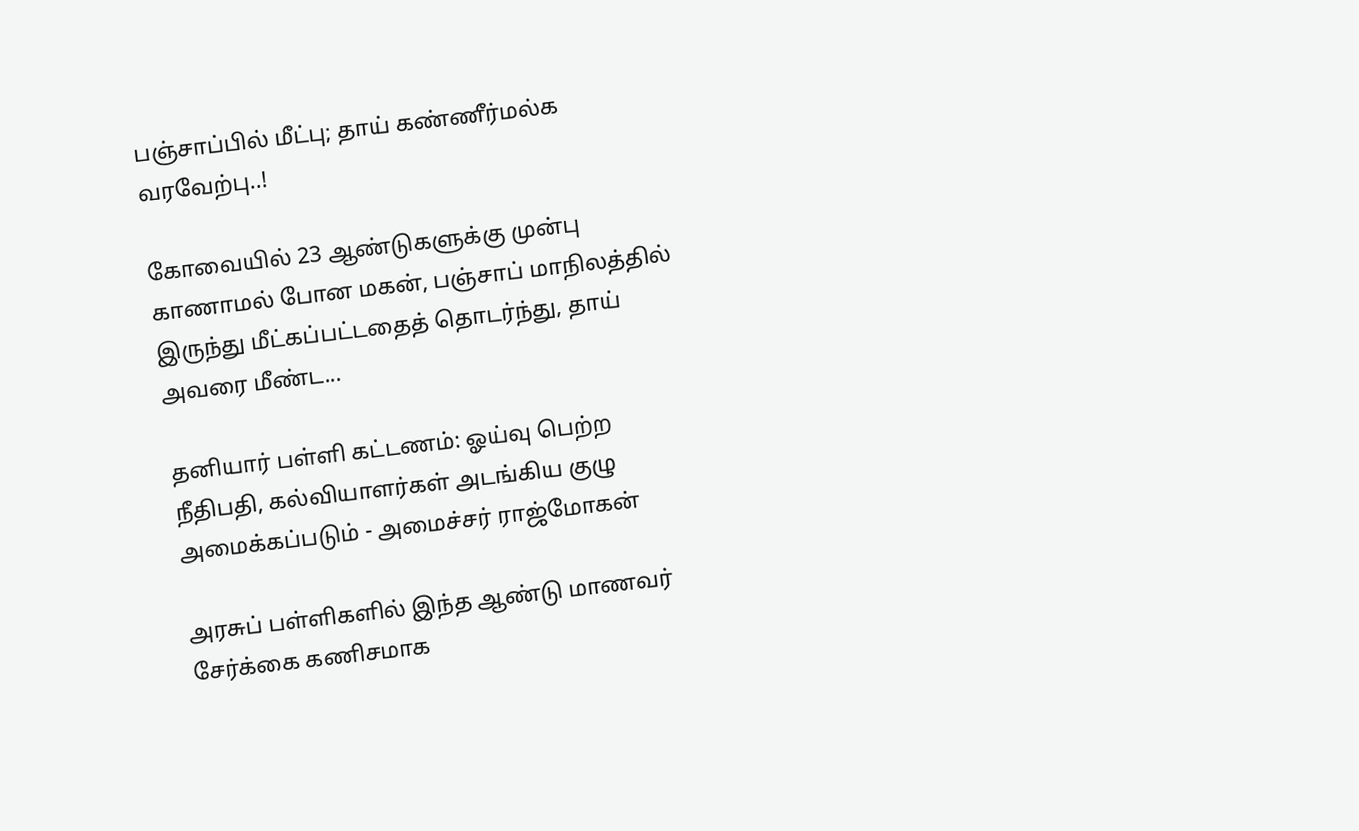பஞ்சாப்பில் மீட்பு; தாய் கண்ணீர்மல்க வரவேற்பு..!

கோவையில் 23 ஆண்டுகளுக்கு முன்பு காணாமல் போன மகன், பஞ்சாப் மாநிலத்தில் இருந்து மீட்கப்பட்டதைத் தொடர்ந்து, தாய் அவரை மீண்ட...

தனியார் பள்ளி கட்டணம்: ஓய்வு பெற்ற நீதிபதி, கல்வியாளர்கள் அடங்கிய குழு அமைக்கப்படும் - அமைச்சர் ராஜ்மோகன்

அரசுப் பள்ளிகளில் இந்த ஆண்டு மாணவர் சேர்க்கை கணிசமாக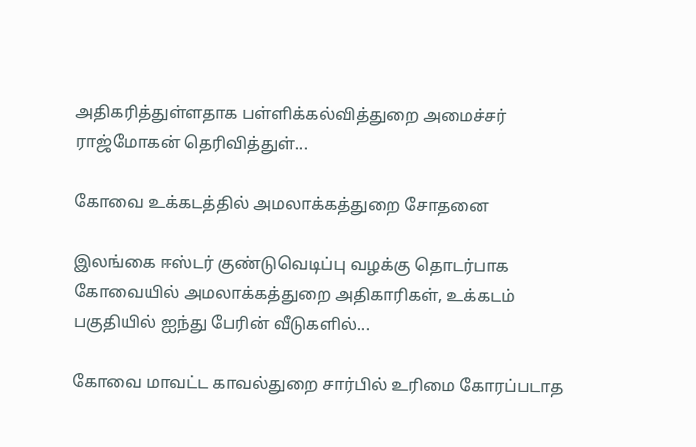அதிகரித்துள்ளதாக பள்ளிக்கல்வித்துறை அமைச்சர் ராஜ்மோகன் தெரிவித்துள்...

கோவை உக்கடத்தில் அமலாக்கத்துறை சோதனை

இலங்கை ஈஸ்டர் குண்டுவெடிப்பு வழக்கு தொடர்பாக கோவையில் அமலாக்கத்துறை அதிகாரிகள், உக்கடம் பகுதியில் ஐந்து பேரின் வீடுகளில்...

கோவை மாவட்ட காவல்துறை சார்பில் உரிமை கோரப்படாத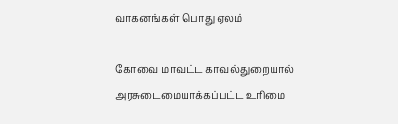வாகனங்கள் பொது ஏலம்

கோவை மாவட்ட காவல்துறையால் அரசுடைமையாக்கப்பட்ட உரிமை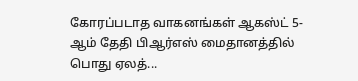கோரப்படாத வாகனங்கள் ஆகஸ்ட் 5-ஆம் தேதி பிஆர்எஸ் மைதானத்தில் பொது ஏலத்...